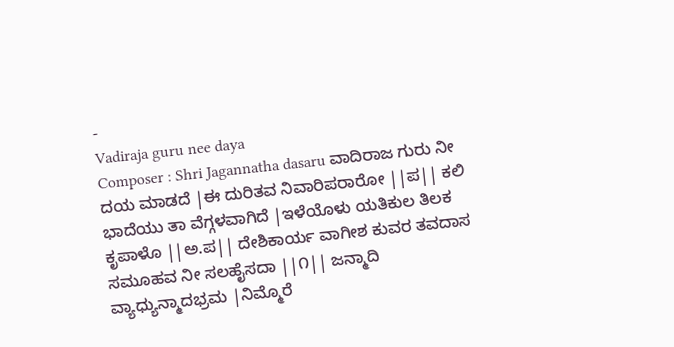-
Vadiraja guru nee daya
Composer : Shri Jagannatha dasaru ವಾದಿರಾಜ ಗುರು ನೀ ದಯ ಮಾಡದೆ |ಈ ದುರಿತವ ನಿವಾರಿಪರಾರೋ ||ಪ|| ಕಲಿ ಭಾದೆಯು ತಾ ವೆಗ್ಗಳವಾಗಿದೆ |ಇಳೆಯೊಳು ಯತಿಕುಲ ತಿಲಕ ಕೃಪಾಳೊ ||ಅ.ಪ|| ದೇಶಿಕಾರ್ಯ ವಾಗೀಶ ಕುವರ ತವದಾಸ ಸಮೂಹವ ನೀ ಸಲಹೈಸದಾ ||೧|| ಜನ್ಮಾದಿ ವ್ಯಾಧ್ಯುನ್ಮಾದಭ್ರಮ |ನಿಮ್ಮೊರೆ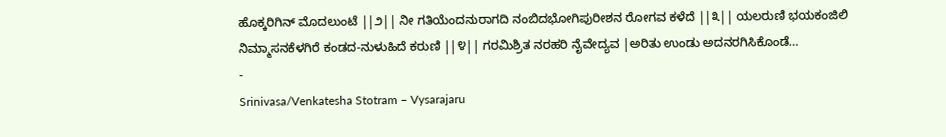ಹೊಕ್ಕರಿಗಿನ್ ಮೊದಲುಂಟೆ ||೨|| ನೀ ಗತಿಯೆಂದನುರಾಗದಿ ನಂಬಿದಭೋಗಿಪುರೀಶನ ರೋಗವ ಕಳೆದೆ ||೩|| ಯಲರುಣಿ ಭಯಕಂಜಿಲಿ ನಿಮ್ಮಾಸನಕೆಳಗಿರೆ ಕಂಡದ-ನುಳುಹಿದೆ ಕರುಣಿ ||೪|| ಗರಮಿಶ್ರಿತ ನರಹರಿ ನೈವೇದ್ಯವ |ಅರಿತು ಉಂಡು ಅದನರಗಿಸಿಕೊಂಡೆ…
-
Srinivasa/Venkatesha Stotram – Vysarajaru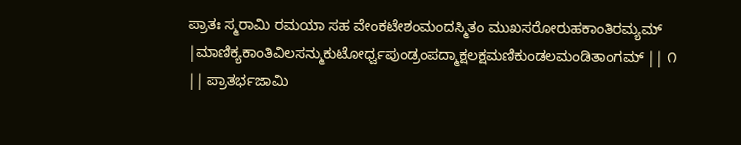ಪ್ರಾತಃ ಸ್ಮರಾಮಿ ರಮಯಾ ಸಹ ವೇಂಕಟೇಶಂಮಂದಸ್ಮಿತಂ ಮುಖಸರೋರುಹಕಾಂತಿರಮ್ಯಮ್ |ಮಾಣಿಕ್ಯಕಾಂತಿವಿಲಸನ್ಮುಕುಟೋರ್ಧ್ವಪುಂಡ್ರಂಪದ್ಮಾಕ್ಷಲಕ್ಷಮಣಿಕುಂಡಲಮಂಡಿತಾಂಗಮ್ || ೧ || ಪ್ರಾತರ್ಭಜಾಮಿ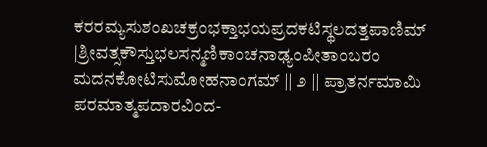ಕರರಮ್ಯಸುಶಂಖಚಕ್ರಂಭಕ್ತಾಭಯಪ್ರದಕಟಿಸ್ಥಲದತ್ತಪಾಣಿಮ್ |ಶ್ರೀವತ್ಸಕೌಸ್ತುಭಲಸನ್ಮಣಿಕಾಂಚನಾಢ್ಯಂಪೀತಾಂಬರಂ ಮದನಕೋಟಿಸುಮೋಹನಾಂಗಮ್ || ೨ || ಪ್ರಾತರ್ನಮಾಮಿ ಪರಮಾತ್ಮಪದಾರವಿಂದ-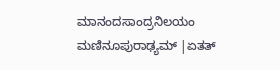ಮಾನಂದಸಾಂದ್ರನಿಲಯಂ ಮಣಿನೂಪುರಾಢ್ಯಮ್ |ಏತತ್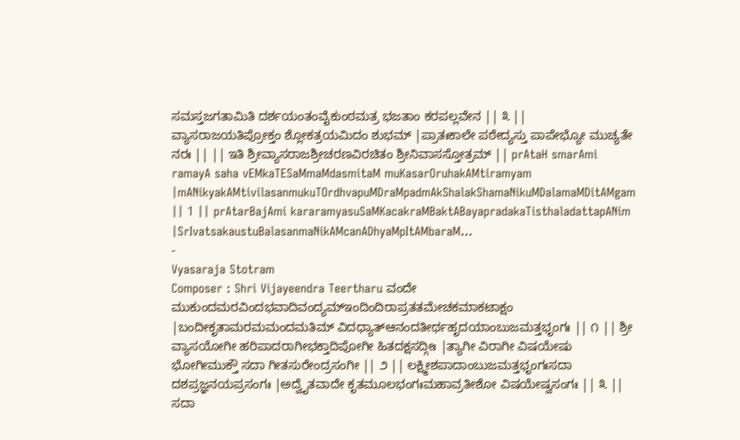ಸಮಸ್ತಜಗತಾಮಿತಿ ದರ್ಶಯಂತಂವೈಕುಂಠಮತ್ರ ಭಜತಾಂ ಕರಪಲ್ಲವೇನ || ೩ || ವ್ಯಾಸರಾಜಯತಿಪ್ರೋಕ್ತಂ ಶ್ಲೋಕತ್ರಯಮಿದಂ ಶುಭಮ್ |ಪ್ರಾತಃಕಾಲೇ ಪಠೇದ್ಯಸ್ತು ಪಾಪೇಭ್ಯೋ ಮುಚ್ಯತೇ ನರಃ || || ಇತಿ ಶ್ರೀವ್ಯಾಸರಾಜಶ್ರೀಚರಣವಿರಚಿತಂ ಶ್ರೀನಿವಾಸಸ್ತೋತ್ರಮ್ || prAtaH smarAmi ramayA saha vEMkaTESaMmaMdasmitaM muKasarOruhakAMtiramyam |mANikyakAMtivilasanmukuTOrdhvapuMDraMpadmAkShalakShamaNikuMDalamaMDitAMgam || 1 || prAtarBajAmi kararamyasuSaMKacakraMBaktABayapradakaTisthaladattapANim |SrIvatsakaustuBalasanmaNikAMcanADhyaMpItAMbaraM…
-
Vyasaraja Stotram
Composer : Shri Vijayeendra Teertharu ವಂದೇ ಮುಕುಂದಮರವಿಂದಭವಾದಿವಂದ್ಯಮ್ಇಂದಿಂದಿರಾಪ್ರತತಮೇಚಕಮಾಕಟಾಕ್ಷಂ |ಬಂದೀಕೃತಾಮರಮಮಂದಮತಿಮ್ ವಿದಧ್ಯಾತ್ಆನಂದತೀರ್ಥಹೃದಯಾಂಬುಜಮತ್ತಭೃಂಗಃ || ೧ || ಶ್ರೀ ವ್ಯಾಸಯೋಗೀ ಹರಿಪಾದರಾಗೀಭಕ್ತಾದಿಪೋಗೀ ಹಿತದಕ್ಷಸದ್ಗೀಃ |ತ್ಯಾಗೀ ವಿರಾಗೀ ವಿಷಯೇಷು ಭೋಗೀಮುಕ್ತೌ ಸದಾ ಗೀತಸುರೇಂದ್ರಸಂಗೀ || ೨ || ಲಕ್ಷ್ಮೀಶಪಾದಾಂಬುಜಮತ್ತಭೃಂಗಃಸದಾ ದಶಪ್ರಜ್ಞನಯಪ್ರಸಂಗಃ |ಅದ್ವೈತವಾದೇ ಕೃತಮೂಲಭಂಗಃಮಹಾವ್ರತೀಶೋ ವಿಷಯೇಷ್ವಸಂಗಃ || ೩ || ಸದಾ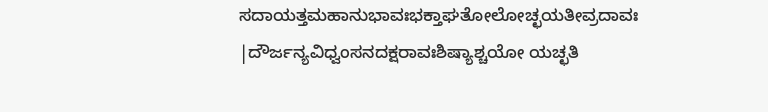ಸದಾಯತ್ತಮಹಾನುಭಾವಃಭಕ್ತಾಘತೋಲೋಚ್ಛಯತೀವ್ರದಾವಃ |ದೌರ್ಜನ್ಯವಿಧ್ವಂಸನದಕ್ಷರಾವಃಶಿಷ್ಯಾಶ್ಚಯೋ ಯಚ್ಛತಿ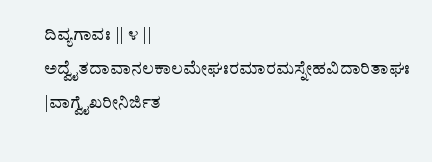ದಿವ್ಯಗಾವಃ || ೪ || ಅದ್ವೈತದಾವಾನಲಕಾಲಮೇಘಃರಮಾರಮಸ್ನೇಹವಿದಾರಿತಾಘಃ |ವಾಗ್ವೈಖರೀನಿರ್ಜಿತ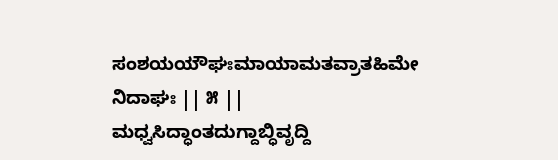ಸಂಶಯಯೌಘಃಮಾಯಾಮತವ್ರಾತಹಿಮೇ ನಿದಾಘಃ || ೫ || ಮಧ್ವಸಿದ್ಧಾಂತದುಗ್ದಾಬ್ಧಿವೃದ್ದಿ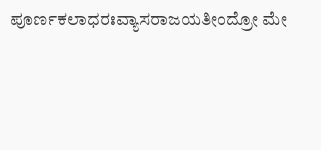ಪೂರ್ಣಕಲಾಧರಃವ್ಯಾಸರಾಜಯತೀಂದ್ರೋ ಮೇ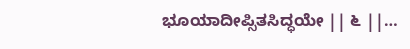ಭೂಯಾದೀಪ್ಸಿತಸಿದ್ಧಯೇ || ೬ ||…